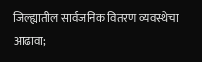जिल्ह्यातील सार्वजनिक वितरण व्यवस्थेचा आढावा;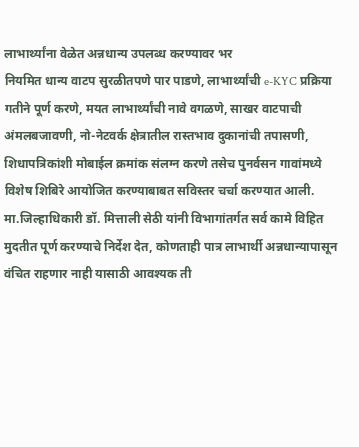लाभार्थ्यांना वेळेत अन्नधान्य उपलब्ध करण्यावर भर
नियमित धान्य वाटप सुरळीतपणे पार पाडणे, लाभार्थ्यांची e-KYC प्रक्रिया गतीने पूर्ण करणे, मयत लाभार्थ्यांची नावे वगळणे, साखर वाटपाची अंमलबजावणी, नो-नेटवर्क क्षेत्रातील रास्तभाव दुकानांची तपासणी, शिधापत्रिकांशी मोबाईल क्रमांक संलग्न करणे तसेच पुनर्वसन गावांमध्ये विशेष शिबिरे आयोजित करण्याबाबत सविस्तर चर्चा करण्यात आली.
मा.जिल्हाधिकारी डॉ. मित्ताली सेठी यांनी विभागांतर्गत सर्व कामे विहित मुदतीत पूर्ण करण्याचे निर्देश देत, कोणताही पात्र लाभार्थी अन्नधान्यापासून वंचित राहणार नाही यासाठी आवश्यक ती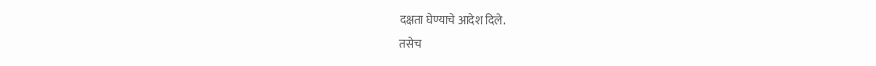दक्षता घेण्याचे आदेश दिले.
तसेच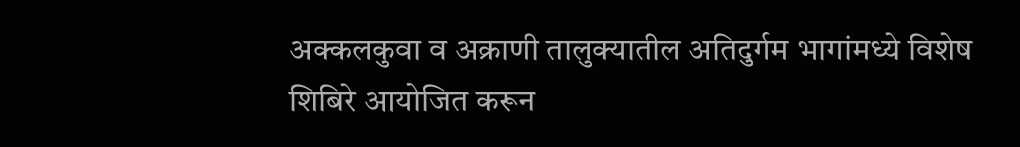अक्कलकुवा व अक्राणी तालुक्यातील अतिदुर्गम भागांमध्ये विशेष शिबिरे आयोजित करून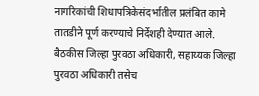नागरिकांची शिधापत्रिकेसंदर्भातील प्रलंबित कामे तातडीने पूर्ण करण्याचे निर्देशही देण्यात आले.
बैठकीस जिल्हा पुरवठा अधिकारी, सहाय्यक जिल्हा पुरवठा अधिकारी तसेच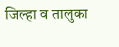जिल्हा व तालुका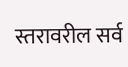स्तरावरील सर्व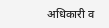अधिकारी व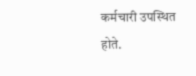कर्मचारी उपस्थित होते.